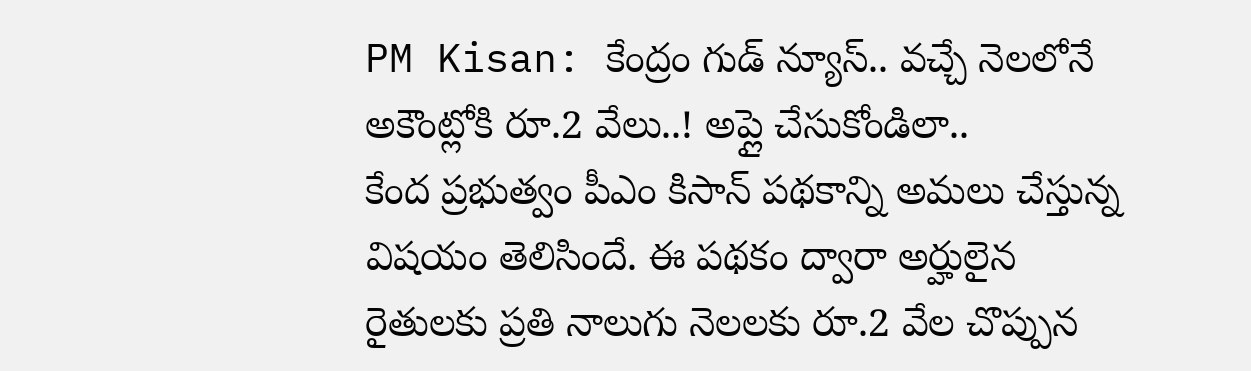PM Kisan: కేంద్రం గుడ్ న్యూస్.. వచ్చే నెలలోనే అకౌంట్లోకి రూ.2 వేలు..! అప్లై చేసుకోండిలా..
కేంద ప్రభుత్వం పీఎం కిసాన్ పథకాన్ని అమలు చేస్తున్న విషయం తెలిసిందే. ఈ పథకం ద్వారా అర్హులైన రైతులకు ప్రతి నాలుగు నెలలకు రూ.2 వేల చొప్పున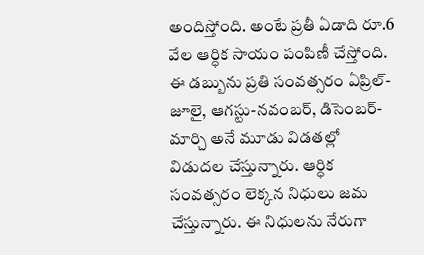అందిస్తోంది. అంటే ప్రతీ ఏడాది రూ.6 వేల ఆర్ధిక సాయం పంపిణీ చేస్తోంది. ఈ డబ్బును ప్రతి సంవత్సరం ఏప్రిల్-జూలై, ఆగస్టు-నవంబర్, డిసెంబర్-మార్చి అనే మూడు విడతల్లో విడుదల చేస్తున్నారు. ఆర్ధిక సంవత్సరం లెక్కన నిధులు జమ చేస్తున్నారు. ఈ నిధులను నేరుగా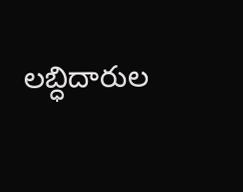లబ్ధిదారుల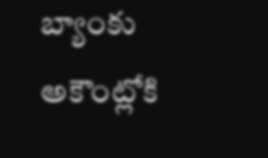బ్యాంకు అకౌంట్లోకి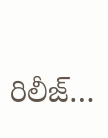రిలీజ్…